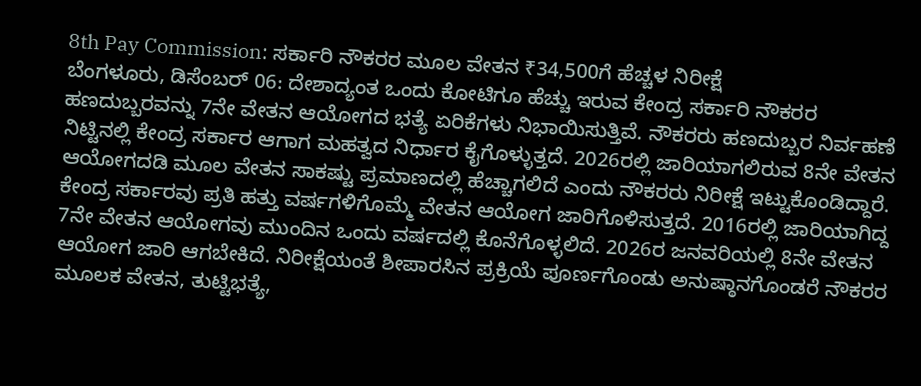8th Pay Commission: ಸರ್ಕಾರಿ ನೌಕರರ ಮೂಲ ವೇತನ ₹34,500ಗೆ ಹೆಚ್ಚಳ ನಿರೀಕ್ಷೆ
ಬೆಂಗಳೂರು, ಡಿಸೆಂಬರ್ 06: ದೇಶಾದ್ಯಂತ ಒಂದು ಕೋಟಿಗೂ ಹೆಚ್ಚು ಇರುವ ಕೇಂದ್ರ ಸರ್ಕಾರಿ ನೌಕರರ ಹಣದುಬ್ಬರವನ್ನು 7ನೇ ವೇತನ ಆಯೋಗದ ಭತ್ಯೆ ಏರಿಕೆಗಳು ನಿಭಾಯಿಸುತ್ತಿವೆ. ನೌಕರರು ಹಣದುಬ್ಬರ ನಿರ್ವಹಣೆ ನಿಟ್ಟಿನಲ್ಲಿ ಕೇಂದ್ರ ಸರ್ಕಾರ ಆಗಾಗ ಮಹತ್ವದ ನಿರ್ಧಾರ ಕೈಗೊಳ್ಳುತ್ತದೆ. 2026ರಲ್ಲಿ ಜಾರಿಯಾಗಲಿರುವ 8ನೇ ವೇತನ ಆಯೋಗದಡಿ ಮೂಲ ವೇತನ ಸಾಕಷ್ಟು ಪ್ರಮಾಣದಲ್ಲಿ ಹೆಚ್ಚಾಗಲಿದೆ ಎಂದು ನೌಕರರು ನಿರೀಕ್ಷೆ ಇಟ್ಟುಕೊಂಡಿದ್ದಾರೆ.
ಕೇಂದ್ರ ಸರ್ಕಾರವು ಪ್ರತಿ ಹತ್ತು ವರ್ಷಗಳಿಗೊಮ್ಮೆ ವೇತನ ಆಯೋಗ ಜಾರಿಗೊಳಿಸುತ್ತದೆ. 2016ರಲ್ಲಿ ಜಾರಿಯಾಗಿದ್ದ 7ನೇ ವೇತನ ಆಯೋಗವು ಮುಂದಿನ ಒಂದು ವರ್ಷದಲ್ಲಿ ಕೊನೆಗೊಳ್ಳಲಿದೆ. 2026ರ ಜನವರಿಯಲ್ಲಿ 8ನೇ ವೇತನ ಆಯೋಗ ಜಾರಿ ಆಗಬೇಕಿದೆ. ನಿರೀಕ್ಷೆಯಂತೆ ಶೀಪಾರಸಿನ ಪ್ರಕ್ರಿಯೆ ಪೂರ್ಣಗೊಂಡು ಅನುಷ್ಠಾನಗೊಂಡರೆ ನೌಕರರ ಮೂಲಕ ವೇತನ, ತುಟ್ಟಿಭತ್ಯೆ,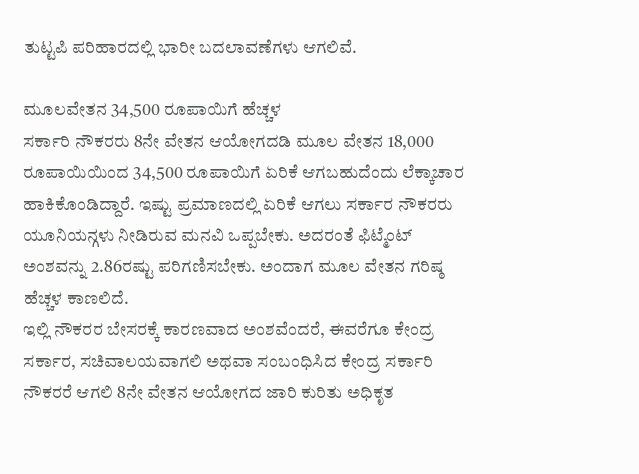ತುಟ್ಟಪಿ ಪರಿಹಾರದಲ್ಲಿ ಭಾರೀ ಬದಲಾವಣೆಗಳು ಆಗಲಿವೆ.

ಮೂಲವೇತನ 34,500 ರೂಪಾಯಿಗೆ ಹೆಚ್ಚಳ
ಸರ್ಕಾರಿ ನೌಕರರು 8ನೇ ವೇತನ ಆಯೋಗದಡಿ ಮೂಲ ವೇತನ 18,000 ರೂಪಾಯಿಯಿಂದ 34,500 ರೂಪಾಯಿಗೆ ಏರಿಕೆ ಆಗಬಹುದೆಂದು ಲೆಕ್ಕಾಚಾರ ಹಾಕಿಕೊಂಡಿದ್ದಾರೆ. ಇಷ್ಟು ಪ್ರಮಾಣದಲ್ಲಿ ಏರಿಕೆ ಆಗಲು ಸರ್ಕಾರ ನೌಕರರು ಯೂನಿಯನ್ಗಳು ನೀಡಿರುವ ಮನವಿ ಒಪ್ಪಬೇಕು. ಅದರಂತೆ ಫಿಟ್ಮೆಂಟ್ ಅಂಶವನ್ನು 2.86ರಷ್ಟು ಪರಿಗಣಿಸಬೇಕು. ಅಂದಾಗ ಮೂಲ ವೇತನ ಗರಿಷ್ಠ ಹೆಚ್ಚಳ ಕಾಣಲಿದೆ.
ಇಲ್ಲಿ ನೌಕರರ ಬೇಸರಕ್ಕೆ ಕಾರಣವಾದ ಅಂಶವೆಂದರೆ, ಈವರೆಗೂ ಕೇಂದ್ರ ಸರ್ಕಾರ, ಸಚಿವಾಲಯವಾಗಲಿ ಅಥವಾ ಸಂಬಂಧಿಸಿದ ಕೇಂದ್ರ ಸರ್ಕಾರಿ ನೌಕರರೆ ಆಗಲಿ 8ನೇ ವೇತನ ಆಯೋಗದ ಜಾರಿ ಕುರಿತು ಅಧಿಕೃತ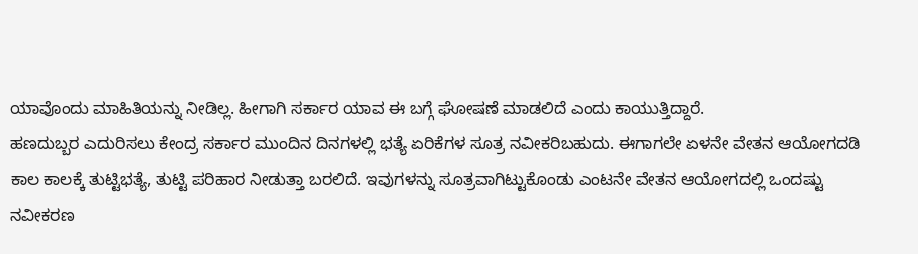ಯಾವೊಂದು ಮಾಹಿತಿಯನ್ನು ನೀಡಿಲ್ಲ. ಹೀಗಾಗಿ ಸರ್ಕಾರ ಯಾವ ಈ ಬಗ್ಗೆ ಘೋಷಣೆ ಮಾಡಲಿದೆ ಎಂದು ಕಾಯುತ್ತಿದ್ದಾರೆ.
ಹಣದುಬ್ಬರ ಎದುರಿಸಲು ಕೇಂದ್ರ ಸರ್ಕಾರ ಮುಂದಿನ ದಿನಗಳಲ್ಲಿ ಭತ್ಯೆ ಏರಿಕೆಗಳ ಸೂತ್ರ ನವೀಕರಿಬಹುದು. ಈಗಾಗಲೇ ಏಳನೇ ವೇತನ ಆಯೋಗದಡಿ ಕಾಲ ಕಾಲಕ್ಕೆ ತುಟ್ಟಿಭತ್ಯೆ, ತುಟ್ಟಿ ಪರಿಹಾರ ನೀಡುತ್ತಾ ಬರಲಿದೆ. ಇವುಗಳನ್ನು ಸೂತ್ರವಾಗಿಟ್ಟುಕೊಂಡು ಎಂಟನೇ ವೇತನ ಆಯೋಗದಲ್ಲಿ ಒಂದಷ್ಟು ನವೀಕರಣ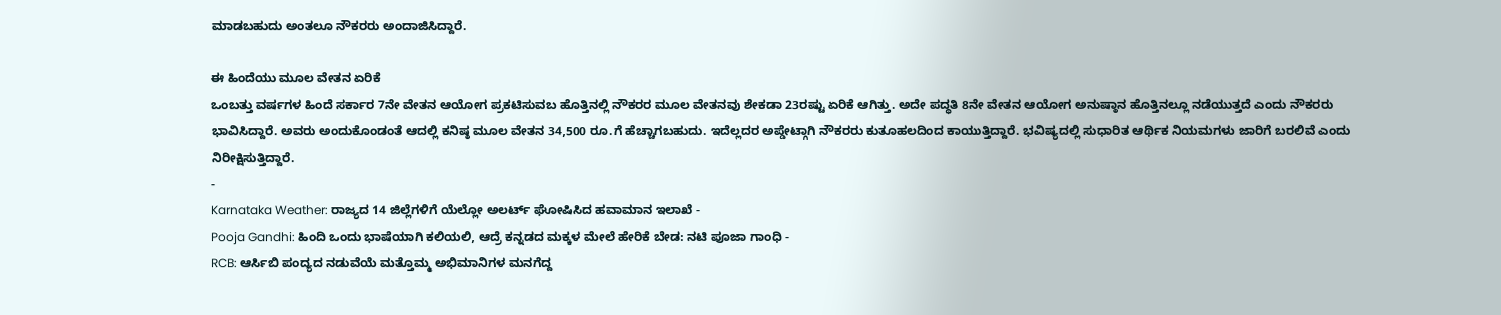ಮಾಡಬಹುದು ಅಂತಲೂ ನೌಕರರು ಅಂದಾಜಿಸಿದ್ದಾರೆ.

ಈ ಹಿಂದೆಯು ಮೂಲ ವೇತನ ಏರಿಕೆ
ಒಂಬತ್ತು ವರ್ಷಗಳ ಹಿಂದೆ ಸರ್ಕಾರ 7ನೇ ವೇತನ ಆಯೋಗ ಪ್ರಕಟಿಸುವಬ ಹೊತ್ತಿನಲ್ಲಿ ನೌಕರರ ಮೂಲ ವೇತನವು ಶೇಕಡಾ 23ರಷ್ಟು ಏರಿಕೆ ಆಗಿತ್ತು. ಅದೇ ಪದ್ಧತಿ 8ನೇ ವೇತನ ಆಯೋಗ ಅನುಷ್ಠಾನ ಹೊತ್ತಿನಲ್ಲೂ ನಡೆಯುತ್ತದೆ ಎಂದು ನೌಕರರು ಭಾವಿಸಿದ್ದಾರೆ. ಅವರು ಅಂದುಕೊಂಡಂತೆ ಆದಲ್ಲಿ ಕನಿಷ್ಠ ಮೂಲ ವೇತನ 34,500 ರೂ.ಗೆ ಹೆಚ್ಚಾಗಬಹುದು. ಇದೆಲ್ಲದರ ಅಪ್ಡೇಟ್ಗಾಗಿ ನೌಕರರು ಕುತೂಹಲದಿಂದ ಕಾಯುತ್ತಿದ್ದಾರೆ. ಭವಿಷ್ಯದಲ್ಲಿ ಸುಧಾರಿತ ಆರ್ಥಿಕ ನಿಯಮಗಳು ಜಾರಿಗೆ ಬರಲಿವೆ ಎಂದು ನಿರೀಕ್ಷಿಸುತ್ತಿದ್ದಾರೆ.
-
Karnataka Weather: ರಾಜ್ಯದ 14 ಜಿಲ್ಲೆಗಳಿಗೆ ಯೆಲ್ಲೋ ಅಲರ್ಟ್ ಘೋಷಿಸಿದ ಹವಾಮಾನ ಇಲಾಖೆ -
Pooja Gandhi: ಹಿಂದಿ ಒಂದು ಭಾಷೆಯಾಗಿ ಕಲಿಯಲಿ, ಆದ್ರೆ ಕನ್ನಡದ ಮಕ್ಕಳ ಮೇಲೆ ಹೇರಿಕೆ ಬೇಡ: ನಟಿ ಪೂಜಾ ಗಾಂಧಿ -
RCB: ಆರ್ಸಿಬಿ ಪಂದ್ಯದ ನಡುವೆಯೆ ಮತ್ತೊಮ್ಮ ಅಭಿಮಾನಿಗಳ ಮನಗೆದ್ದ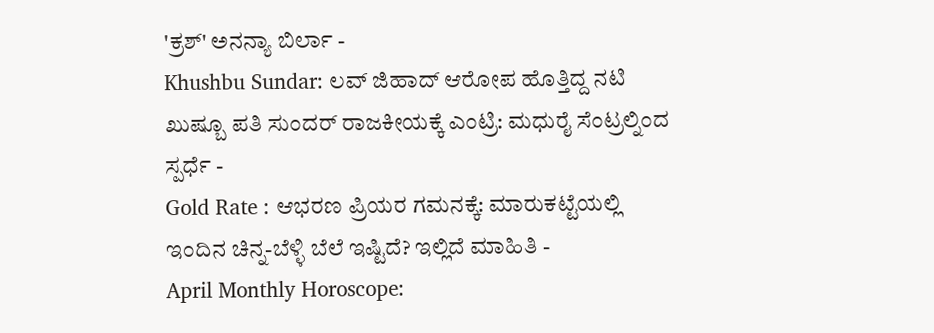'ಕ್ರಶ್' ಅನನ್ಯಾ ಬಿರ್ಲಾ -
Khushbu Sundar: ಲವ್ ಜಿಹಾದ್ ಆರೋಪ ಹೊತ್ತಿದ್ದ ನಟಿ ಖುಷ್ಬೂ ಪತಿ ಸುಂದರ್ ರಾಜಕೀಯಕ್ಕೆ ಎಂಟ್ರಿ: ಮಧುರೈ ಸೆಂಟ್ರಲ್ನಿಂದ ಸ್ಪರ್ಧೆ -
Gold Rate : ಆಭರಣ ಪ್ರಿಯರ ಗಮನಕ್ಕೆ: ಮಾರುಕಟ್ಟೆಯಲ್ಲಿ ಇಂದಿನ ಚಿನ್ನ-ಬೆಳ್ಳಿ ಬೆಲೆ ಇಷ್ಟಿದೆ? ಇಲ್ಲಿದೆ ಮಾಹಿತಿ -
April Monthly Horoscope: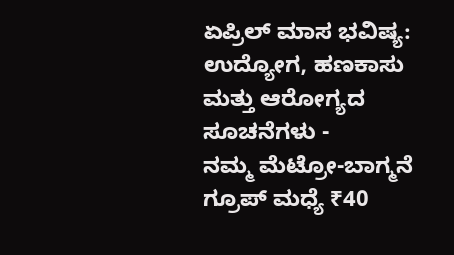ಏಪ್ರಿಲ್ ಮಾಸ ಭವಿಷ್ಯ: ಉದ್ಯೋಗ, ಹಣಕಾಸು ಮತ್ತು ಆರೋಗ್ಯದ ಸೂಚನೆಗಳು -
ನಮ್ಮ ಮೆಟ್ರೋ-ಬಾಗ್ಮನೆ ಗ್ರೂಪ್ ಮಧ್ಯೆ ₹40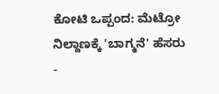ಕೋಟಿ ಒಪ್ಪಂದ: ಮೆಟ್ರೋ ನಿಲ್ದಾಣಕ್ಕೆ 'ಬಾಗ್ಮನೆ' ಹೆಸರು -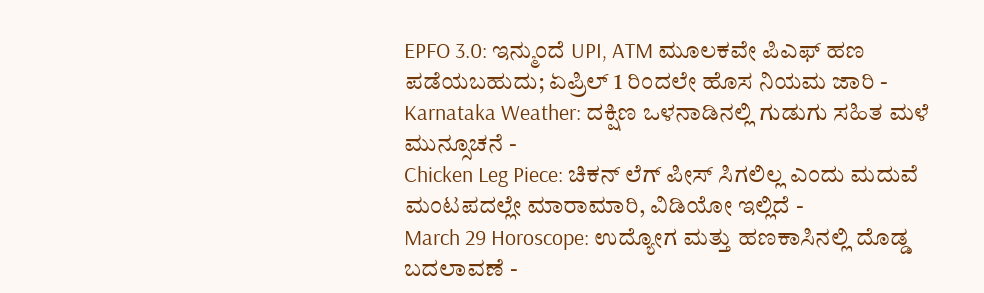EPFO 3.0: ಇನ್ಮುಂದೆ UPI, ATM ಮೂಲಕವೇ ಪಿಎಫ್ ಹಣ ಪಡೆಯಬಹುದು; ಏಪ್ರಿಲ್ 1 ರಿಂದಲೇ ಹೊಸ ನಿಯಮ ಜಾರಿ -
Karnataka Weather: ದಕ್ಷಿಣ ಒಳನಾಡಿನಲ್ಲಿ ಗುಡುಗು ಸಹಿತ ಮಳೆ ಮುನ್ಸೂಚನೆ -
Chicken Leg Piece: ಚಿಕನ್ ಲೆಗ್ ಪೀಸ್ ಸಿಗಲಿಲ್ಲ ಎಂದು ಮದುವೆ ಮಂಟಪದಲ್ಲೇ ಮಾರಾಮಾರಿ, ವಿಡಿಯೋ ಇಲ್ಲಿದೆ -
March 29 Horoscope: ಉದ್ಯೋಗ ಮತ್ತು ಹಣಕಾಸಿನಲ್ಲಿ ದೊಡ್ಡ ಬದಲಾವಣೆ -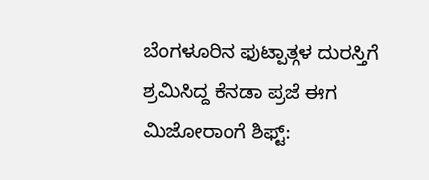ಬೆಂಗಳೂರಿನ ಫುಟ್ಪಾತ್ಗಳ ದುರಸ್ತಿಗೆ ಶ್ರಮಿಸಿದ್ದ ಕೆನಡಾ ಪ್ರಜೆ ಈಗ ಮಿಜೋರಾಂಗೆ ಶಿಫ್ಟ್: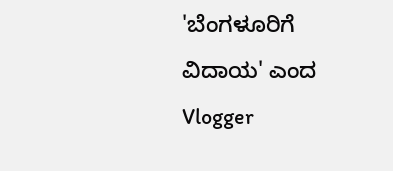'ಬೆಂಗಳೂರಿಗೆ ವಿದಾಯ' ಎಂದ Vlogger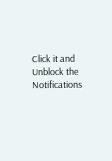Click it and Unblock the Notifications